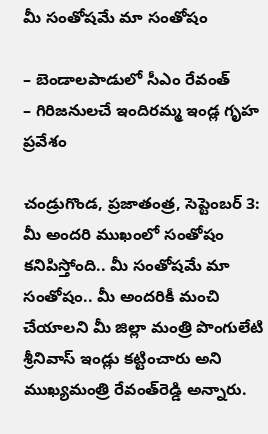మీ సంతోషమే మా సంతోషం

– బెండాలపాడులో సీఎం రేవంత్‌
– గిరిజనులచే ఇందిరమ్మ ఇండ్ల గృహ ప్రవేశం

చండ్రుగొండ, ప్రజాతంత్ర, సెప్టెంబర్‌ 3: మీ అందరి ముఖంలో సంతోషం కనిపిస్తోంది.. మీ సంతోషమే మా సంతోషం.. మీ అందరికీ మంచి చేయాలని మీ జిల్లా మంత్రి పొంగులేటి శ్రీనివాస్‌ ఇండ్లు కట్టించారు అని ముఖ్యమంత్రి రేవంత్‌రెడ్డి అన్నారు.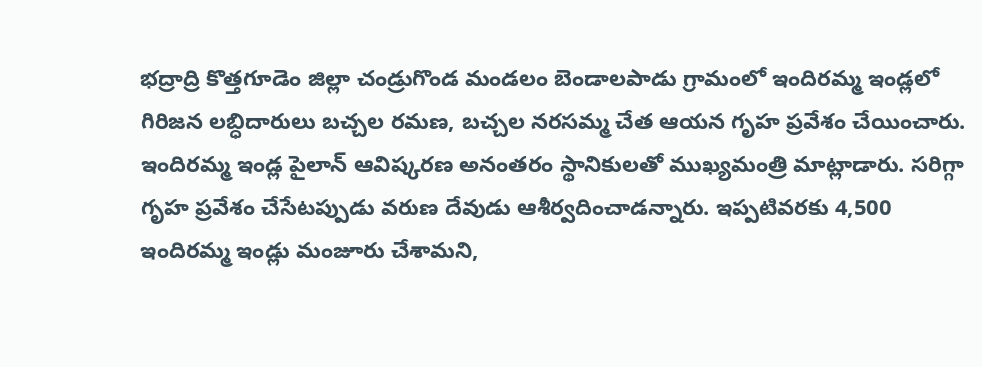భద్రాద్రి కొత్తగూడెం జిల్లా చండ్రుగొండ మండలం బెండాలపాడు గ్రామంలో ఇందిరమ్మ ఇండ్లలో గిరిజన లబ్ధిదారులు బచ్చల రమణ, బచ్చల నరసమ్మ చేత ఆయన గృహ ప్రవేశం చేయించారు. ఇందిరమ్మ ఇండ్ల పైలాన్‌ ఆవిష్కరణ అనంతరం స్థానికులతో ముఖ్యమంత్రి మాట్లాడారు. సరిగ్గా గృహ ప్రవేశం చేసేటప్పుడు వరుణ దేవుడు ఆశీర్వదించాడన్నారు. ఇప్పటివరకు 4,500 ఇందిరమ్మ ఇండ్లు మంజూరు చేశామని,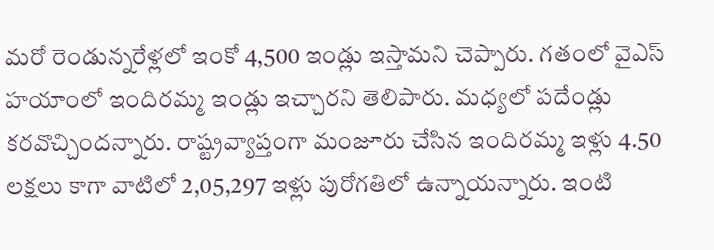మరో రెండున్నరేళ్లలో ఇంకో 4,500 ఇండ్లు ఇస్తామని చెప్పారు. గతంలో వైఎస్‌ హయాంలో ఇందిరమ్మ ఇండ్లు ఇచ్చారని తెలిపారు. మధ్యలో పదేండ్లు కరవొచ్చిందన్నారు. రాష్ట్రవ్యాప్తంగా మంజూరు చేసిన ఇందిరమ్మ ఇళ్లు 4.50 లక్షలు కాగా వాటిలో 2,05,297 ఇళ్లు పురోగతిలో ఉన్నాయన్నారు. ఇంటి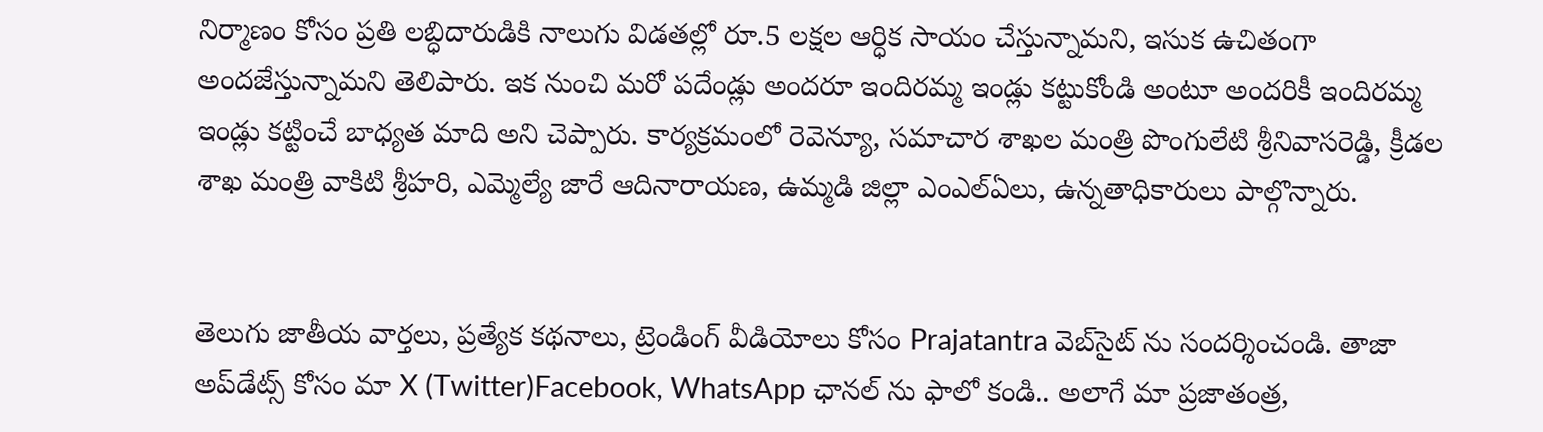నిర్మాణం కోసం ప్రతి లబ్ధిదారుడికి నాలుగు విడతల్లో రూ.5 లక్షల ఆర్ధిక సాయం చేస్తున్నామని, ఇసుక ఉచితంగా అందజేస్తున్నామని తెలిపారు. ఇక నుంచి మరో పదేండ్లు అందరూ ఇందిరమ్మ ఇండ్లు కట్టుకోండి అంటూ అందరికీ ఇందిరమ్మ ఇండ్లు కట్టించే బాధ్యత మాది అని చెప్పారు. కార్యక్రమంలో రెవెన్యూ, సమాచార శాఖల మంత్రి పొంగులేటి శ్రీనివాసరెడ్డి, క్రీడల శాఖ మంత్రి వాకిటి శ్రీహరి, ఎమ్మెల్యే జారే ఆదినారాయణ, ఉమ్మడి జిల్లా ఎంఎల్‌ఏలు, ఉన్నతాధికారులు పాల్గొన్నారు.


తెలుగు జాతీయ వార్తలు, ప్రత్యేక కథనాలు, ట్రెండింగ్ వీడియోలు కోసం Prajatantra వెబ్‌సైట్ ను సందర్శించండి. తాజా అప్‌డేట్స్ కోసం మా X (Twitter)Facebook, WhatsApp ఛానల్ ను ఫాలో కండి.. అలాగే మా ప్రజాతంత్ర,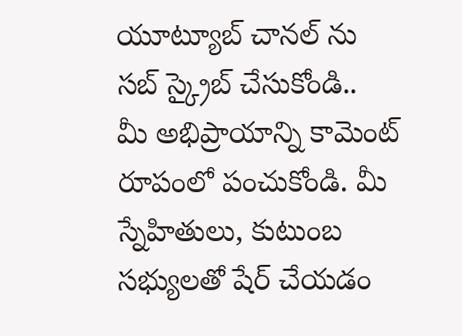యూట్యూబ్ చానల్ ను సబ్ స్క్రైబ్ చేసుకోండి..   మీ అభిప్రాయాన్ని కామెంట్ రూపంలో పంచుకోండి. మీ స్నేహితులు, కుటుంబ సభ్యులతో షేర్ చేయడం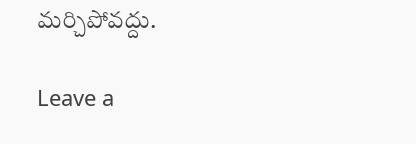మర్చిపోవద్దు.

Leave a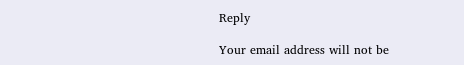Reply

Your email address will not be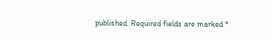published. Required fields are marked *